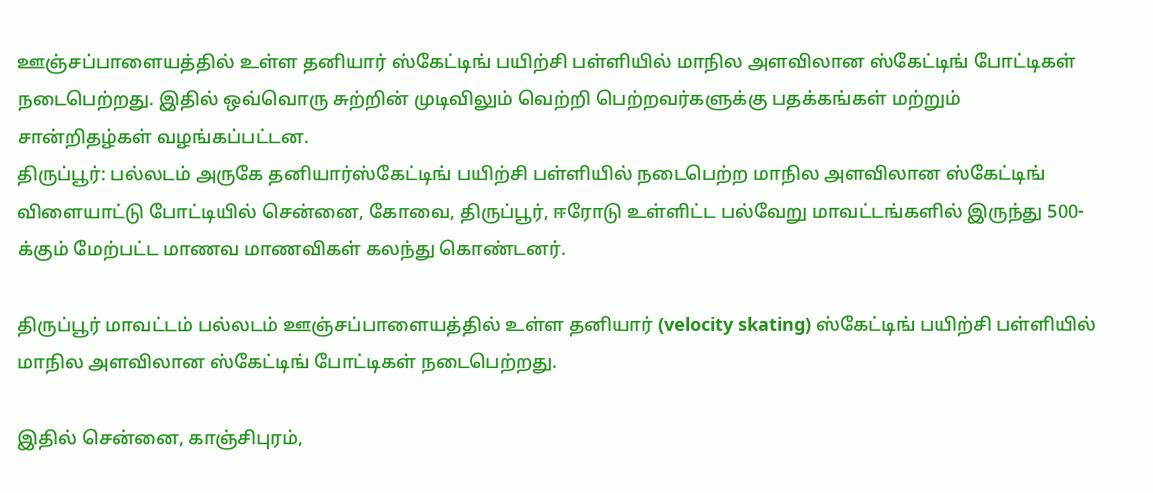ஊஞ்சப்பாளையத்தில் உள்ள தனியார் ஸ்கேட்டிங் பயிற்சி பள்ளியில் மாநில அளவிலான ஸ்கேட்டிங் போட்டிகள் நடைபெற்றது. இதில் ஒவ்வொரு சுற்றின் முடிவிலும் வெற்றி பெற்றவர்களுக்கு பதக்கங்கள் மற்றும் சான்றிதழ்கள் வழங்கப்பட்டன.
திருப்பூர்: பல்லடம் அருகே தனியார்ஸ்கேட்டிங் பயிற்சி பள்ளியில் நடைபெற்ற மாநில அளவிலான ஸ்கேட்டிங் விளையாட்டு போட்டியில் சென்னை, கோவை, திருப்பூர், ஈரோடு உள்ளிட்ட பல்வேறு மாவட்டங்களில் இருந்து 500-க்கும் மேற்பட்ட மாணவ மாணவிகள் கலந்து கொண்டனர்.

திருப்பூர் மாவட்டம் பல்லடம் ஊஞ்சப்பாளையத்தில் உள்ள தனியார் (velocity skating) ஸ்கேட்டிங் பயிற்சி பள்ளியில் மாநில அளவிலான ஸ்கேட்டிங் போட்டிகள் நடைபெற்றது.

இதில் சென்னை, காஞ்சிபுரம்,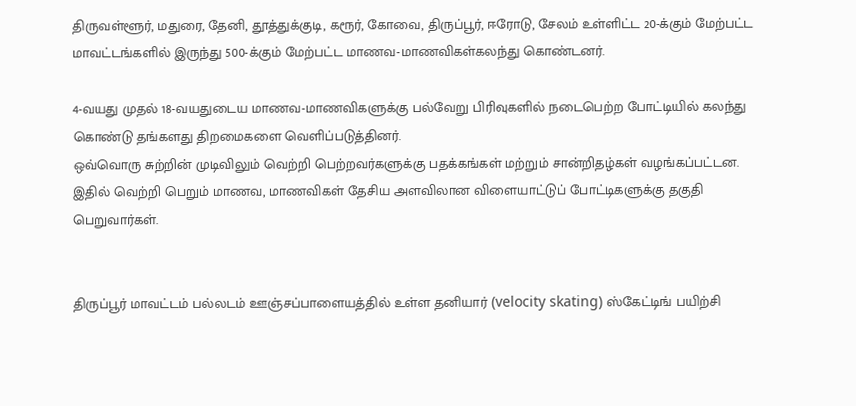திருவள்ளூர், மதுரை, தேனி, தூத்துக்குடி, கரூர், கோவை, திருப்பூர், ஈரோடு, சேலம் உள்ளிட்ட 20-க்கும் மேற்பட்ட மாவட்டங்களில் இருந்து 500-க்கும் மேற்பட்ட மாணவ-மாணவிகள்கலந்து கொண்டனர்.

4-வயது முதல் 18-வயதுடைய மாணவ-மாணவிகளுக்கு பல்வேறு பிரிவுகளில் நடைபெற்ற போட்டியில் கலந்து கொண்டு தங்களது திறமைகளை வெளிப்படுத்தினர்.
ஒவ்வொரு சுற்றின் முடிவிலும் வெற்றி பெற்றவர்களுக்கு பதக்கங்கள் மற்றும் சான்றிதழ்கள் வழங்கப்பட்டன. இதில் வெற்றி பெறும் மாணவ, மாணவிகள் தேசிய அளவிலான விளையாட்டுப் போட்டிகளுக்கு தகுதி பெறுவார்கள்.


திருப்பூர் மாவட்டம் பல்லடம் ஊஞ்சப்பாளையத்தில் உள்ள தனியார் (velocity skating) ஸ்கேட்டிங் பயிற்சி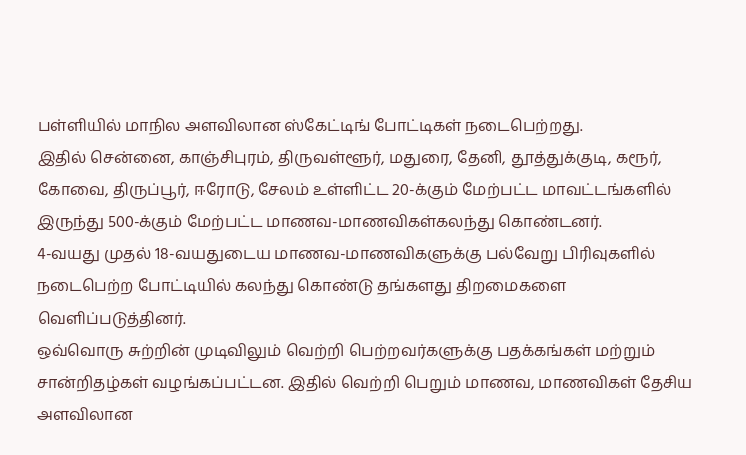பள்ளியில் மாநில அளவிலான ஸ்கேட்டிங் போட்டிகள் நடைபெற்றது.
இதில் சென்னை, காஞ்சிபுரம், திருவள்ளூர், மதுரை, தேனி, தூத்துக்குடி, கரூர், கோவை, திருப்பூர், ஈரோடு, சேலம் உள்ளிட்ட 20-க்கும் மேற்பட்ட மாவட்டங்களில் இருந்து 500-க்கும் மேற்பட்ட மாணவ-மாணவிகள்கலந்து கொண்டனர்.
4-வயது முதல் 18-வயதுடைய மாணவ-மாணவிகளுக்கு பல்வேறு பிரிவுகளில் நடைபெற்ற போட்டியில் கலந்து கொண்டு தங்களது திறமைகளை வெளிப்படுத்தினர்.
ஒவ்வொரு சுற்றின் முடிவிலும் வெற்றி பெற்றவர்களுக்கு பதக்கங்கள் மற்றும் சான்றிதழ்கள் வழங்கப்பட்டன. இதில் வெற்றி பெறும் மாணவ, மாணவிகள் தேசிய அளவிலான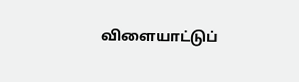விளையாட்டுப்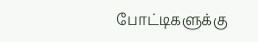போட்டிகளுக்கு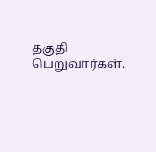தகுதி பெறுவார்கள்.